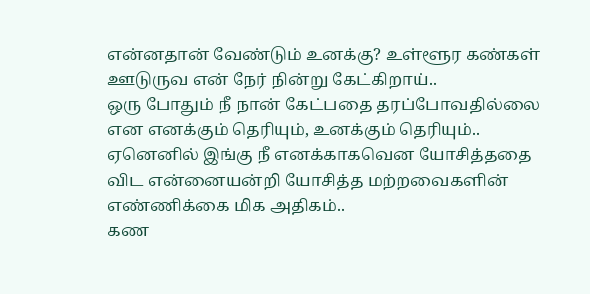என்னதான் வேண்டும் உனக்கு? உள்ளூர கண்கள் ஊடுருவ என் நேர் நின்று கேட்கிறாய்..
ஒரு போதும் நீ நான் கேட்பதை தரப்போவதில்லை என எனக்கும் தெரியும், உனக்கும் தெரியும்..
ஏனெனில் இங்கு நீ எனக்காகவென யோசித்ததை விட என்னையன்றி யோசித்த மற்றவைகளின் எண்ணிக்கை மிக அதிகம்..
கண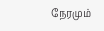நேரமும்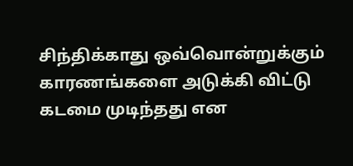சிந்திக்காது ஒவ்வொன்றுக்கும் காரணங்களை அடுக்கி விட்டு கடமை முடிந்தது என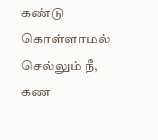கண்டு கொள்ளாமல் செல்லும் நீ, கண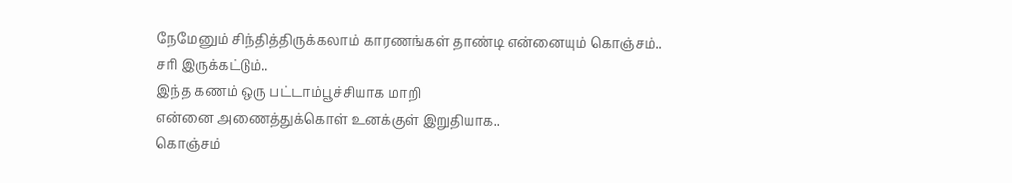நேமேனும் சிந்தித்திருக்கலாம் காரணங்கள் தாண்டி என்னையும் கொஞ்சம்..
சரி இருக்கட்டும்..
இந்த கணம் ஒரு பட்டாம்பூச்சியாக மாறி
என்னை அணைத்துக்கொள் உனக்குள் இறுதியாக..
கொஞ்சம்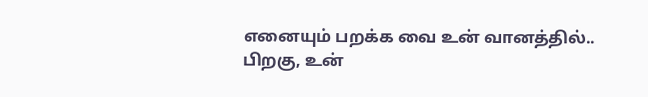எனையும் பறக்க வை உன் வானத்தில்..
பிறகு, உன்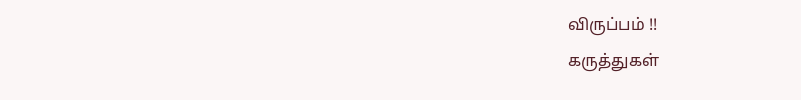விருப்பம் !!
கருத்துகள்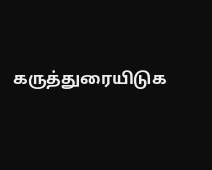கருத்துரையிடுக